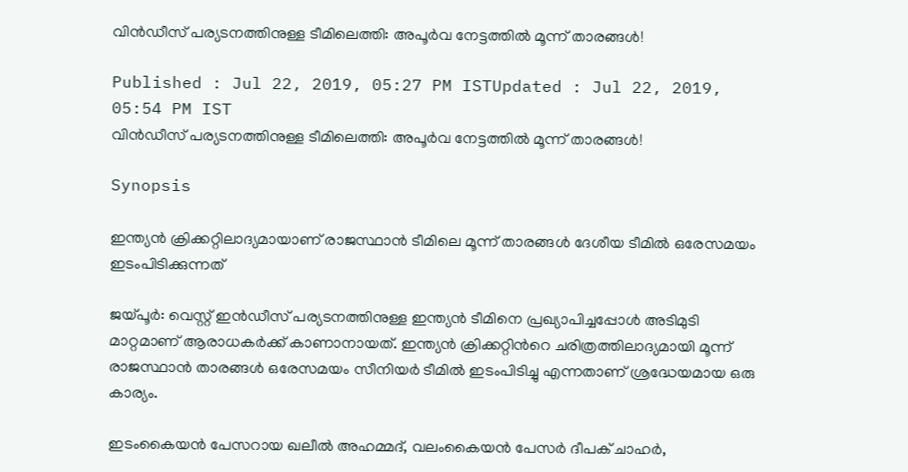വിന്‍ഡീസ് പര്യടനത്തിനുള്ള ടീമിലെത്തി: അപൂര്‍വ നേട്ടത്തില്‍ മൂന്ന് താരങ്ങള്‍!

Published : Jul 22, 2019, 05:27 PM ISTUpdated : Jul 22, 2019, 05:54 PM IST
വിന്‍ഡീസ് പര്യടനത്തിനുള്ള ടീമിലെത്തി: അപൂര്‍വ നേട്ടത്തില്‍ മൂന്ന് താരങ്ങള്‍!

Synopsis

ഇന്ത്യന്‍ ക്രിക്കറ്റിലാദ്യമായാണ് രാജസ്ഥാന്‍ ടീമിലെ മൂന്ന് താരങ്ങള്‍ ദേശീയ ടീമില്‍ ഒരേസമയം ഇടംപിടിക്കുന്നത്

ജയ്‌പൂര്‍: വെസ്റ്റ് ഇന്‍ഡീസ് പര്യടനത്തിനുള്ള ഇന്ത്യന്‍ ടീമിനെ പ്രഖ്യാപിച്ചപ്പോള്‍ അടിമുടി മാറ്റമാണ് ആരാധകര്‍ക്ക് കാണാനായത്. ഇന്ത്യന്‍ ക്രിക്കറ്റിന്‍റെ ചരിത്രത്തിലാദ്യമായി മൂന്ന് രാജസ്ഥാന്‍ താരങ്ങള്‍ ഒരേസമയം സീനിയര്‍ ടീമില്‍ ഇടംപിടിച്ചു എന്നതാണ് ശ്രദ്ധേയമായ ഒരു കാര്യം.

ഇടംകൈയന്‍ പേസറായ ഖലീല്‍ അഹമ്മദ്, വലംകൈയന്‍ പേസര്‍ ദീപക് ചാഹര്‍,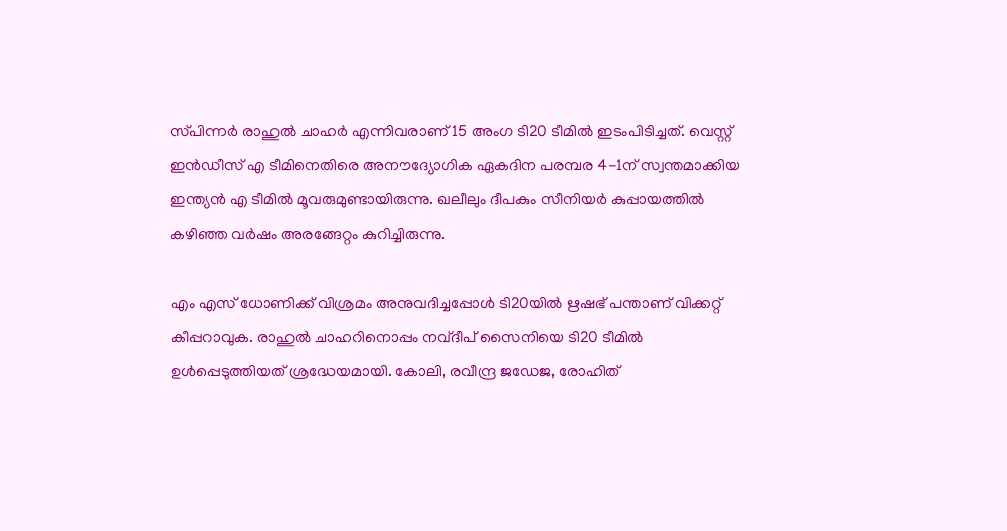സ്‌പിന്നര്‍ രാഹുല്‍ ചാഹര്‍ എന്നിവരാണ് 15 അംഗ ടി20 ടീമില്‍ ഇടംപിടിച്ചത്. വെസ്റ്റ് ഇന്‍ഡീസ് എ ടീമിനെതിരെ അനൗദ്യോഗിക ഏകദിന പരമ്പര 4-1ന് സ്വന്തമാക്കിയ ഇന്ത്യന്‍ എ ടീമില്‍ മൂവരുമുണ്ടായിരുന്നു. ഖലീലും ദീപകും സീനിയര്‍ കുപ്പായത്തില്‍ കഴിഞ്ഞ വര്‍ഷം അരങ്ങേറ്റം കുറിച്ചിരുന്നു.

എം എസ് ധോണിക്ക് വിശ്രമം അനുവദിച്ചപ്പോള്‍ ടി20യില്‍ ഋഷഭ് പന്താണ് വിക്കറ്റ് കീപ്പറാവുക. രാഹുല്‍ ചാഹറിനൊപ്പം നവ്‌ദീപ് സൈനിയെ ടി20 ടീമില്‍ ഉള്‍പ്പെടുത്തിയത് ശ്രദ്ധേയമായി. കോലി, രവീന്ദ്ര ജഡേജ, രോഹിത്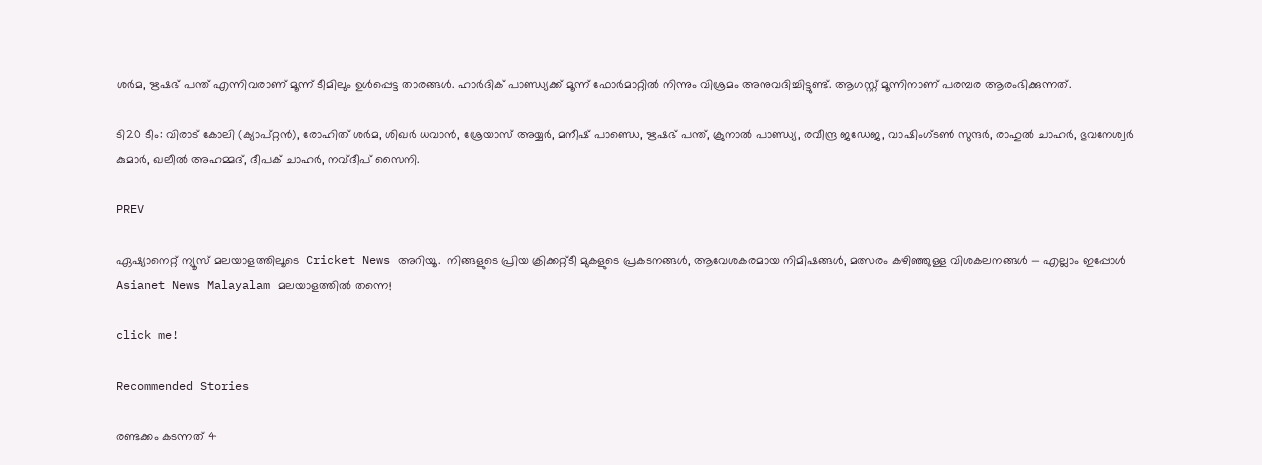ശര്‍മ, ഋഷഭ് പന്ത് എന്നിവരാണ് മൂന്ന് ടീമിലും ഉള്‍പ്പെട്ട താരങ്ങള്‍. ഹാര്‍ദിക് പാണ്ഡ്യക്ക് മൂന്ന് ഫോര്‍മാറ്റില്‍ നിന്നും വിശ്രമം അനുവദിച്ചിട്ടുണ്ട്. ആഗസ്റ്റ് മൂന്നിനാണ് പരമ്പര ആരംഭിക്കുന്നത്.

ടി20 ടീം: വിരാട് കോലി (ക്യാപ്റ്റന്‍), രോഹിത് ശര്‍മ, ശിഖര്‍ ധവാന്‍, ശ്രേയാസ് അയ്യര്‍, മനീഷ് പാണ്ഡെ, ഋഷഭ് പന്ത്, ക്രുനാല്‍ പാണ്ഡ്യ, രവീന്ദ്ര ജഡേജ, വാഷിംഗ്ടണ്‍ സുന്ദര്‍, രാഹുല്‍ ചാഹര്‍, ഭുവനേശ്വര്‍ കുമാര്‍, ഖലീല്‍ അഹമ്മദ്, ദീപക് ചാഹര്‍, നവ്ദീപ് സൈനി.

PREV

ഏഷ്യാനെറ്റ് ന്യൂസ് മലയാളത്തിലൂടെ  Cricket News അറിയൂ.  നിങ്ങളുടെ പ്രിയ ക്രിക്കറ്റ്ടീ മുകളുടെ പ്രകടനങ്ങൾ, ആവേശകരമായ നിമിഷങ്ങൾ, മത്സരം കഴിഞ്ഞുള്ള വിശകലനങ്ങൾ — എല്ലാം ഇപ്പോൾ Asianet News Malayalam മലയാളത്തിൽ തന്നെ!

click me!

Recommended Stories

രണ്ടക്കം കടന്നത് 4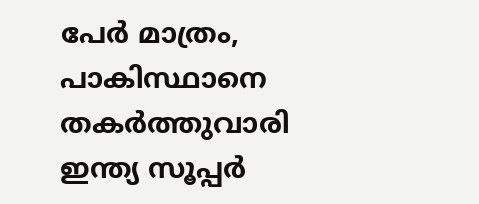പേര്‍ മാത്രം, പാകിസ്ഥാനെ തകര്‍ത്തുവാരി ഇന്ത്യ സൂപ്പര്‍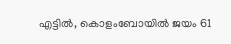എട്ടില്‍, കൊളംബോയില്‍ ജയം 61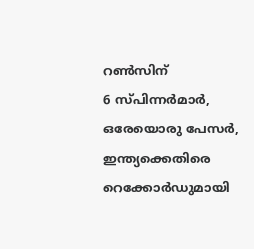റണ്‍സിന്
6 സ്പിന്നർമാർ, ഒരേയൊരു പേസർ, ഇന്ത്യക്കെതിരെ റെക്കോര്‍ഡുമായി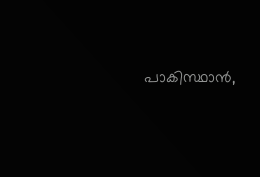പാകിസ്ഥാന്‍,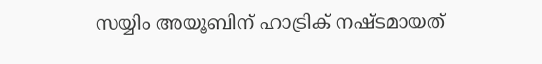സയ്യിം അയൂബിന് ഹാട്രിക് നഷ്ടമായത്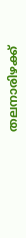തലനാരിഴക്ക്